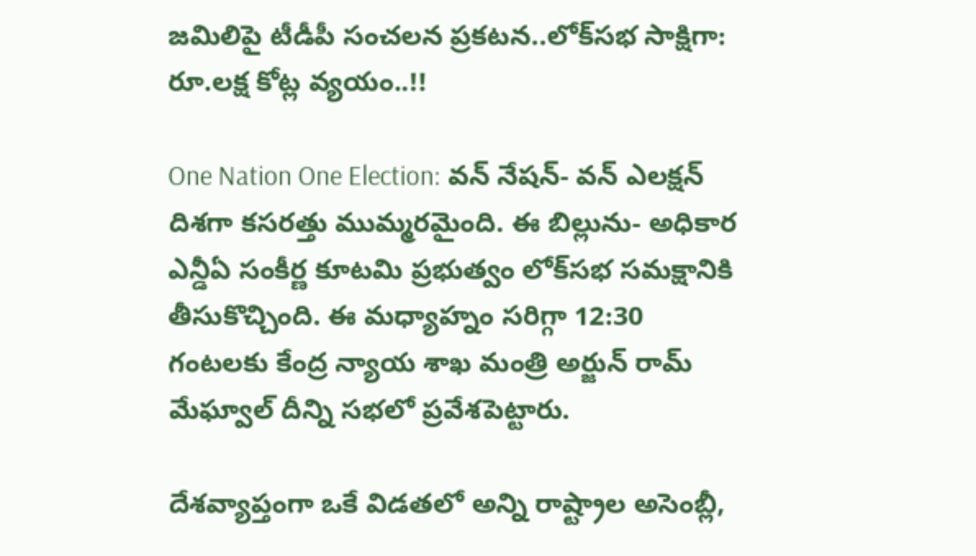జమిలిపై టీడీపీ సంచలన ప్రకటన..లోక్‌సభ సాక్షిగా: రూ.లక్ష కోట్ల వ్యయం..!!

One Nation One Election: వన్ నేషన్- వన్ ఎలక్షన్ దిశగా కసరత్తు ముమ్మరమైంది. ఈ బిల్లును- అధికార ఎన్డీఏ సంకీర్ణ కూటమి ప్రభుత్వం లోక్‌సభ సమక్షానికి తీసుకొచ్చింది. ఈ మధ్యాహ్నం సరిగ్గా 12:30 గంటలకు కేంద్ర న్యాయ శాఖ మంత్రి అర్జున్ రామ్ మేఘ్వాల్ దీన్ని సభలో ప్రవేశపెట్టారు.

దేశవ్యాప్తంగా ఒకే విడతలో అన్ని రాష్ట్రాల అసెంబ్లీ,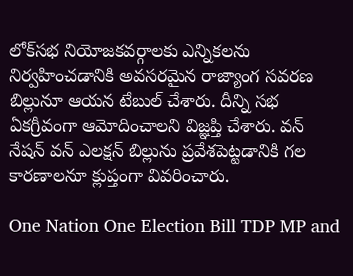లోక్‌సభ నియోజకవర్గాలకు ఎన్నికలను నిర్వహించడానికి అవసరమైన రాజ్యాంగ సవరణ బిల్లునూ ఆయన టేబుల్ చేశారు. దీన్ని సభ ఏకగ్రీవంగా ఆమోదించాలని విజ్ఞప్తి చేశారు. వన్ నేషన్ వన్ ఎలక్షన్ బిల్లును ప్రవేశపెట్టడానికి గల కారణాలనూ క్లుప్తంగా వివరించారు.

One Nation One Election Bill TDP MP and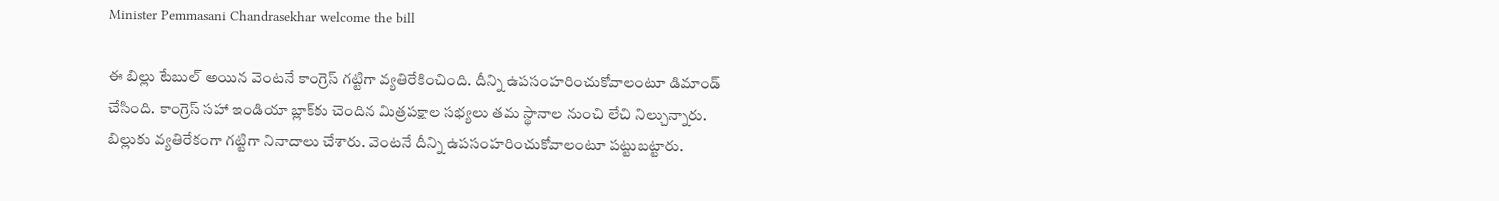Minister Pemmasani Chandrasekhar welcome the bill

ఈ బిల్లు టేబుల్ అయిన వెంటనే కాంగ్రెస్ గట్టిగా వ్యతిరేకించింది. దీన్ని ఉపసంహరించుకోవాలంటూ డిమాండ్ చేసింది. కాంగ్రెస్ సహా ఇండియా బ్లాక్‌కు చెందిన మిత్రపక్షాల సభ్యలు తమ స్థానాల నుంచి లేచి నిల్చున్నారు. బిల్లుకు వ్యతిరేకంగా గట్టిగా నినాదాలు చేశారు. వెంటనే దీన్ని ఉపసంహరించుకోవాలంటూ పట్టుబట్టారు.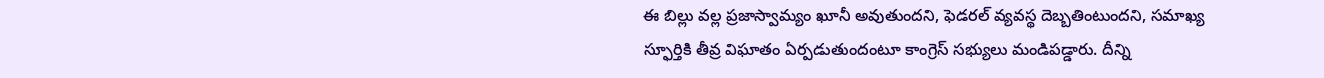ఈ బిల్లు వల్ల ప్రజాస్వామ్యం ఖూనీ అవుతుందని, ఫెడరల్ వ్యవస్థ దెబ్బతింటుందని, సమాఖ్య స్ఫూర్తికి తీవ్ర విఘాతం ఏర్పడుతుందంటూ కాంగ్రెస్ సభ్యులు మండిపడ్డారు. దీన్ని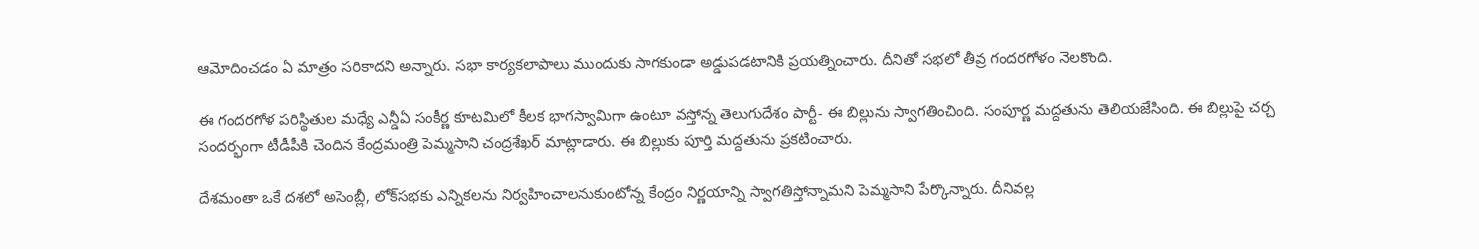ఆమోదించడం ఏ మాత్రం సరికాదని అన్నారు. సభా కార్యకలాపాలు ముందుకు సాగకుండా అడ్డుపడటానికి ప్రయత్నించారు. దీనితో సభలో తీవ్ర గందరగోళం నెలకొంది.

ఈ గందరగోళ పరిస్థితుల మధ్యే ఎన్డీఏ సంకీర్ణ కూటమిలో కీలక భాగస్వామిగా ఉంటూ వస్తోన్న తెలుగుదేశం పార్టీ- ఈ బిల్లును స్వాగతించింది. సంపూర్ణ మద్దతును తెలియజేసింది. ఈ బిల్లుపై చర్చ సందర్భంగా టీడీపీకి చెందిన కేంద్రమంత్రి పెమ్మసాని చంద్రశేఖర్ మాట్లాడారు. ఈ బిల్లుకు పూర్తి మద్దతును ప్రకటించారు.

దేశమంతా ఒకే దశలో అసెంబ్లీ, లోక్‌సభకు ఎన్నికలను నిర్వహించాలనుకుంటోన్న కేంద్రం నిర్ణయాన్ని స్వాగతిస్తోన్నామని పెమ్మసాని పేర్కొన్నారు. దీనివల్ల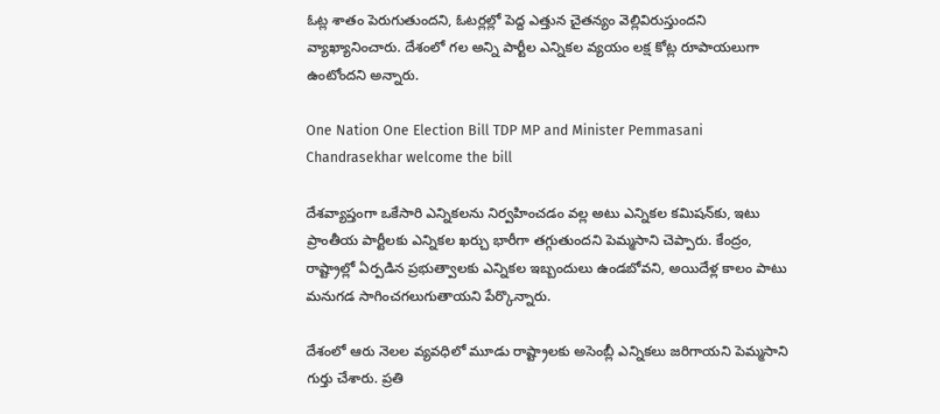ఓట్ల శాతం పెరుగుతుందని, ఓటర్లల్లో పెద్ద ఎత్తున చైతన్యం వెల్లివిరుస్తుందని వ్యాఖ్యానించారు. దేశంలో గల అన్ని పార్టీల ఎన్నికల వ్యయం లక్ష కోట్ల రూపాయలుగా ఉంటోందని అన్నారు.

One Nation One Election Bill TDP MP and Minister Pemmasani Chandrasekhar welcome the bill

దేశవ్యాప్తంగా ఒకేసారి ఎన్నికలను నిర్వహించడం వల్ల అటు ఎన్నికల కమిషన్‌కు, ఇటు ప్రాంతీయ పార్టీలకు ఎన్నికల ఖర్చు భారీగా తగ్గుతుందని పెమ్మసాని చెప్పారు. కేంద్రం, రాష్ట్రాల్లో ఏర్పడిన ప్రభుత్వాలకు ఎన్నికల ఇబ్బందులు ఉండబోవని, అయిదేళ్ల కాలం పాటు మనుగడ సాగించగలుగుతాయని పేర్కొన్నారు.

దేశంలో ఆరు నెలల వ్యవధిలో మూడు రాష్ట్రాలకు అసెంబ్లీ ఎన్నికలు జరిగాయని పెమ్మసాని గుర్తు చేశారు. ప్రతి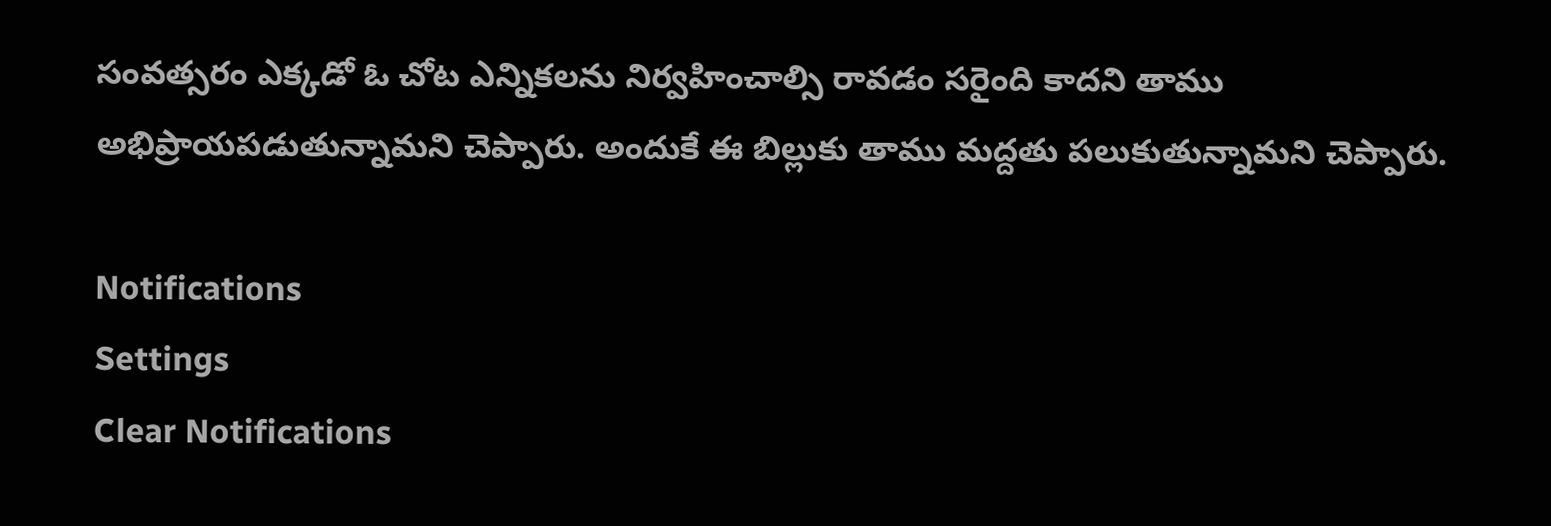సంవత్సరం ఎక్కడో ఓ చోట ఎన్నికలను నిర్వహించాల్సి రావడం సరైంది కాదని తాము అభిప్రాయపడుతున్నామని చెప్పారు. అందుకే ఈ బిల్లుకు తాము మద్దతు పలుకుతున్నామని చెప్పారు.

Notifications
Settings
Clear Notifications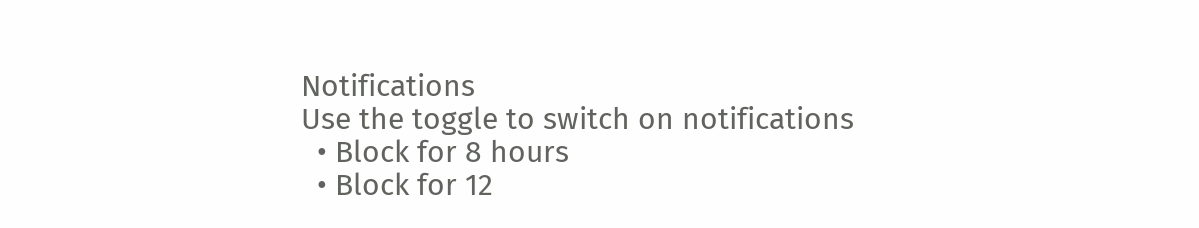Notifications
Use the toggle to switch on notifications
  • Block for 8 hours
  • Block for 12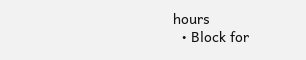hours
  • Block for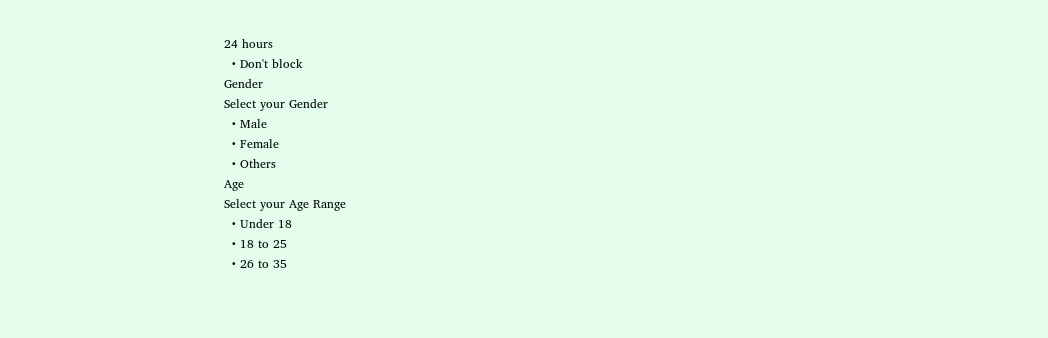24 hours
  • Don't block
Gender
Select your Gender
  • Male
  • Female
  • Others
Age
Select your Age Range
  • Under 18
  • 18 to 25
  • 26 to 35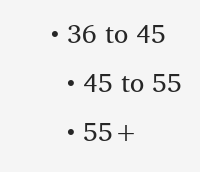• 36 to 45
  • 45 to 55
  • 55+